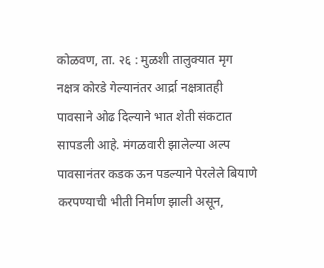कोळवण, ता. २६ : मुळशी तालुक्यात मृग नक्षत्र कोरडे गेल्यानंतर आर्द्रा नक्षत्रातही पावसाने ओढ दिल्याने भात शेती संकटात सापडली आहे. मंगळवारी झालेल्या अल्प पावसानंतर कडक ऊन पडल्याने पेरलेले बियाणे करपण्याची भीती निर्माण झाली असून,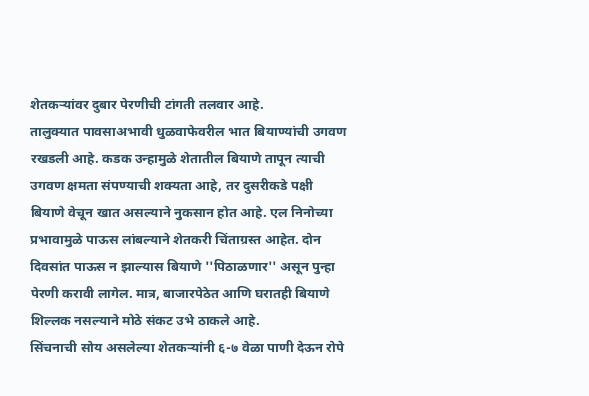शेतकऱ्यांवर दुबार पेरणीची टांगती तलवार आहे.
तालुक्यात पावसाअभावी धुळवाफेवरील भात बियाण्यांची उगवण रखडली आहे. कडक उन्हामुळे शेतातील बियाणे तापून त्याची उगवण क्षमता संपण्याची शक्यता आहे, तर दुसरीकडे पक्षी बियाणे वेचून खात असल्याने नुकसान होत आहे. एल निनोच्या प्रभावामुळे पाऊस लांबल्याने शेतकरी चिंताग्रस्त आहेत. दोन दिवसांत पाऊस न झाल्यास बियाणे ''पिठाळणार'' असून पुन्हा पेरणी करावी लागेल. मात्र, बाजारपेठेत आणि घरातही बियाणे शिल्लक नसल्याने मोठे संकट उभे ठाकले आहे.
सिंचनाची सोय असलेल्या शेतकऱ्यांनी ६-७ वेळा पाणी देऊन रोपे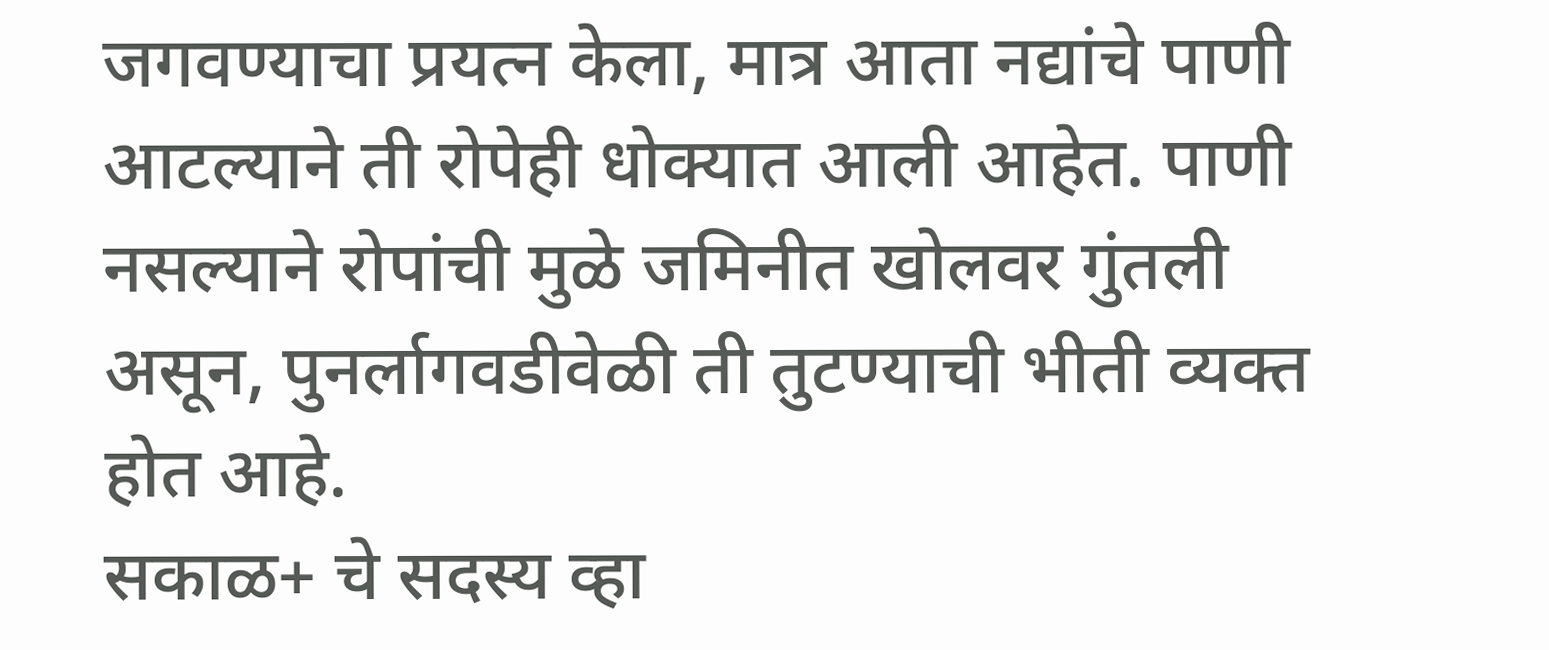जगवण्याचा प्रयत्न केला, मात्र आता नद्यांचे पाणी आटल्याने ती रोपेही धोक्यात आली आहेत. पाणी नसल्याने रोपांची मुळे जमिनीत खोलवर गुंतली असून, पुनर्लागवडीवेळी ती तुटण्याची भीती व्यक्त होत आहे.
सकाळ+ चे सदस्य व्हा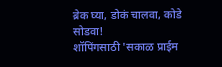ब्रेक घ्या, डोकं चालवा, कोडे सोडवा!
शॉपिंगसाठी 'सकाळ प्राईम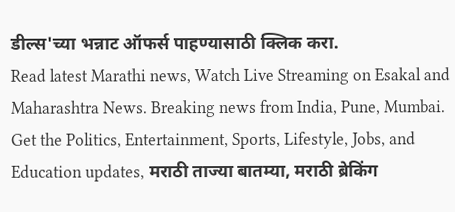डील्स'च्या भन्नाट ऑफर्स पाहण्यासाठी क्लिक करा.
Read latest Marathi news, Watch Live Streaming on Esakal and Maharashtra News. Breaking news from India, Pune, Mumbai. Get the Politics, Entertainment, Sports, Lifestyle, Jobs, and Education updates, मराठी ताज्या बातम्या, मराठी ब्रेकिंग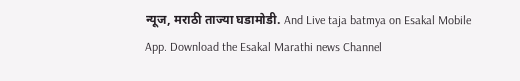न्यूज, मराठी ताज्या घडामोडी. And Live taja batmya on Esakal Mobile App. Download the Esakal Marathi news Channel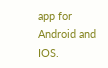app for Android and IOS.